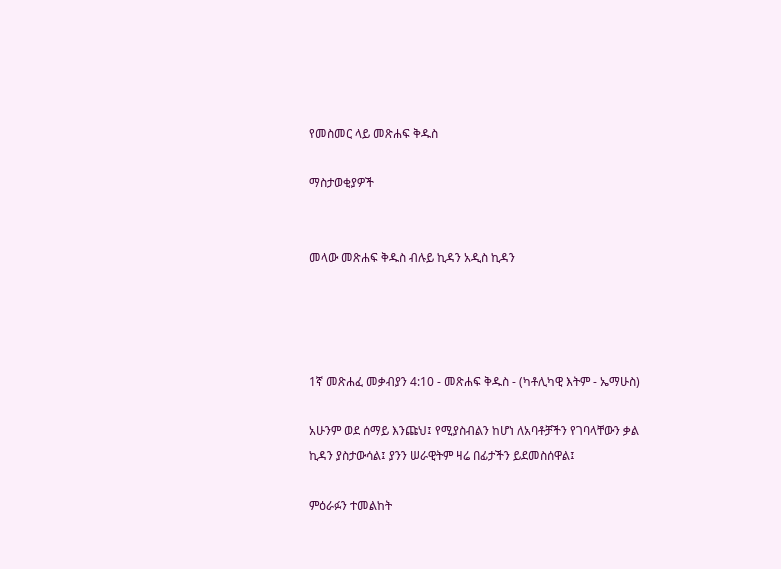የመስመር ላይ መጽሐፍ ቅዱስ

ማስታወቂያዎች


መላው መጽሐፍ ቅዱስ ብሉይ ኪዳን አዲስ ኪዳን




1ኛ መጽሐፈ መቃብያን 4:10 - መጽሐፍ ቅዱስ - (ካቶሊካዊ እትም - ኤማሁስ)

አሁንም ወደ ሰማይ እንጩህ፤ የሚያስብልን ከሆነ ለአባቶቻችን የገባላቸውን ቃል ኪዳን ያስታውሳል፤ ያንን ሠራዊትም ዛሬ በፊታችን ይደመስሰዋል፤

ምዕራፉን ተመልከት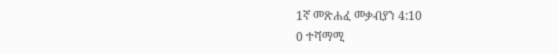1ኛ መጽሐፈ መቃብያን 4:10
0 ተሻማሚ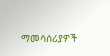ማመሳሰሪያዎች